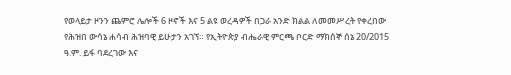የወላይታ ዞንን ጨምሮ ሌሎች 6 ዞኖች እና 5 ልዩ ወረዳዎች በጋራ አንድ ክልል ለመመሥረት የቀረበው የሕዝበ ውሳኔ ሐሳብ ሕዝባዊ ይሁታን አገኘ። የኢትዮጵያ ብሔራዊ ምርጫ ቦርድ ማክሰኞ ሰኔ 20/2015 ዓ.ም. ይፋ ባደረገው እና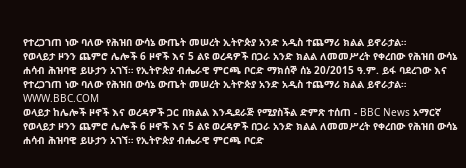የተረጋገጠ ነው ባለው የሕዝበ ውሳኔ ውጤት መሠረት ኢትዮጵያ አንድ አዲስ ተጨማሪ ክልል ይኖራታል።
የወላይታ ዞንን ጨምሮ ሌሎች 6 ዞኖች እና 5 ልዩ ወረዳዎች በጋራ አንድ ክልል ለመመሥረት የቀረበው የሕዝበ ውሳኔ ሐሳብ ሕዝባዊ ይሁታን አገኘ። የኢትዮጵያ ብሔራዊ ምርጫ ቦርድ ማክሰኞ ሰኔ 20/2015 ዓ.ም. ይፋ ባደረገው እና የተረጋገጠ ነው ባለው የሕዝበ ውሳኔ ውጤት መሠረት ኢትዮጵያ አንድ አዲስ ተጨማሪ ክልል ይኖራታል።
WWW.BBC.COM
ወላይታ ከሌሎች ዞኖች እና ወረዳዎች ጋር በክልል እንዲደራጅ የሚያስችል ድምጽ ተሰጠ - BBC News አማርኛ
የወላይታ ዞንን ጨምሮ ሌሎች 6 ዞኖች እና 5 ልዩ ወረዳዎች በጋራ አንድ ክልል ለመመሥረት የቀረበው የሕዝበ ውሳኔ ሐሳብ ሕዝባዊ ይሁታን አገኘ። የኢትዮጵያ ብሔራዊ ምርጫ ቦርድ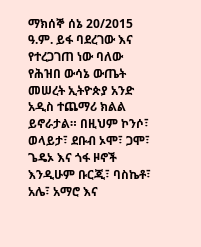ማክሰኞ ሰኔ 20/2015 ዓ.ም. ይፋ ባደረገው እና የተረጋገጠ ነው ባለው የሕዝበ ውሳኔ ውጤት መሠረት ኢትዮጵያ አንድ አዲስ ተጨማሪ ክልል ይኖራታል። በዚህም ኮንሶ፣ ወላይታ፣ ደቡብ ኦሞ፣ ጋሞ፣ ጌዴኦ እና ጎፋ ዞኖች እንዲሁም ቡርጂ፣ ባስኬቶ፣ አሌ፣ አማሮ እና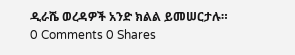ዲራሼ ወረዳዎች አንድ ክልል ይመሠርታሉ።
0 Comments 0 Shares